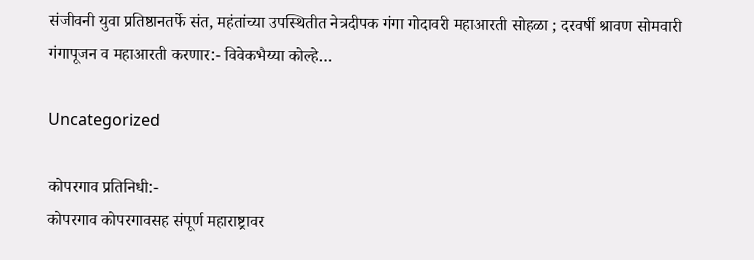संजीवनी युवा प्रतिष्ठानतर्फे संत, महंतांच्या उपस्थितीत नेत्रदीपक गंगा गोदावरी महाआरती सोहळा ; दरवर्षी श्रावण सोमवारी गंगापूजन व महाआरती करणार:- विवेकभैय्या कोल्हे…

Uncategorized

कोपरगाव प्रतिनिधी:-
कोपरगाव कोपरगावसह संपूर्ण महाराष्ट्रावर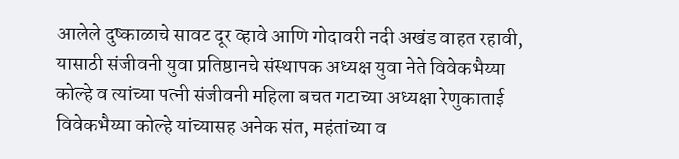आलेले दुष्काळाचे सावट दूर व्हावे आणि गोदावरी नदी अखंड वाहत रहावी, यासाठी संजीवनी युवा प्रतिष्ठानचे संस्थापक अध्यक्ष युवा नेते विवेकभैय्या कोल्हे व त्यांच्या पत्नी संजीवनी महिला बचत गटाच्या अध्यक्षा रेणुकाताई विवेकभैय्या कोल्हे यांच्यासह अनेक संत, महंतांच्या व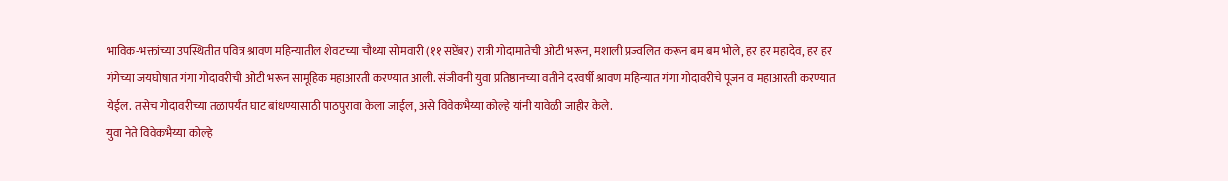भाविक-भक्तांच्या उपस्थितीत पवित्र श्रावण महिन्यातील शेवटच्या चौथ्या सोमवारी (११ सप्टेंबर) रात्री गोदामातेची‌ ओटी भरून, मशाली प्रज्वलित करून बम बम भोले, हर हर महादेव, हर हर गंगेच्या जयघोषात गंगा गोदावरीची ओटी भरून सामूहिक महाआरती करण्यात आली. संजीवनी युवा प्रतिष्ठानच्या वतीने दरवर्षी श्रावण महिन्यात गंगा गोदावरीचे पूजन व महाआरती करण्यात येईल. तसेच गोदावरीच्या तळापर्यंत घाट बांधण्यासाठी पाठपुरावा केला जाईल, असे विवेकभैय्या कोल्हे यांनी यावेळी जाहीर केले.
युवा नेते विवेकभैय्या कोल्हे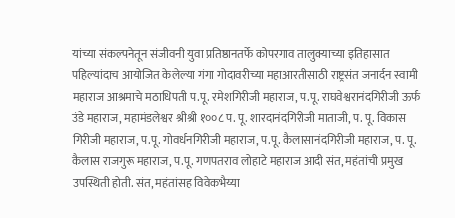यांच्या संकल्पनेतून संजीवनी युवा प्रतिष्ठानतर्फे कोपरगाव तालुक्याच्या इतिहासात पहिल्यांदाच आयोजित केलेल्या गंगा गोदावरीच्या महाआरतीसाठी राष्ट्रसंत जनार्दन स्वामी महाराज आश्रमाचे मठाधिपती प.पू. रमेशगिरीजी महाराज, प.पू. राघवेश्वरानंदगिरीजी ऊर्फ उंडे महाराज, महामंडलेश्वर श्रीश्री १००८ प. पू. शारदानंदगिरीजी माताजी, प. पू. विकास गिरीजी महाराज, प.पू. गोवर्धनगिरीजी महाराज, प.पू. कैलासानंदगिरीजी महाराज, प. पू. कैलास राजगुरू महाराज, प.पू. गणपतराव लोहाटे महाराज आदी संत, महंतांची प्रमुख उपस्थिती होती. संत, महंतांसह विवेकभैय्या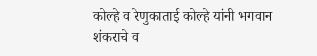कोल्हे व रेणुकाताई कोल्हे यांनी भगवान शंकराचे व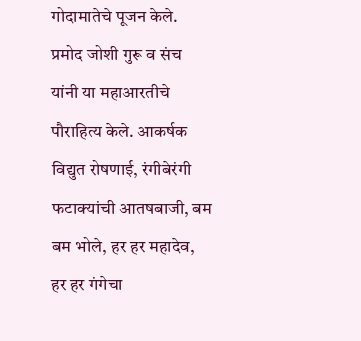गोदामातेचे पूजन केले. प्रमोद जोशी गुरू व संच यांनी या महाआरतीचे पौराहित्य केले. आकर्षक विद्युत रोषणाई, रंगीबेरंगी फटाक्यांची आतषबाजी, बम बम भोले, हर हर महादेव, हर हर गंगेचा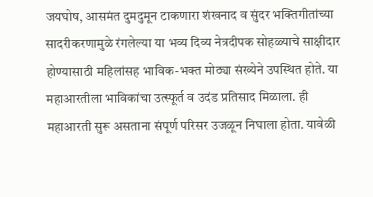जयघोष, आसमंत दुमदुमून टाकणारा शंखनाद व सुंदर भक्तिगीतांच्या‌ सादरीकरणामुळे रंगलेल्या या भव्य दिव्य नेत्रदीपक सोहळ्याचे साक्षीदार होण्यासाठी महिलांसह भाविक-भक्त मोठ्या संख्येने उपस्थित होते. या महाआरतीला भाविकांचा उत्स्फूर्त व उदंड प्रतिसाद मिळाला. ही महाआरती सुरू असताना संपूर्ण परिसर उजळून निघाला होता. यावेळी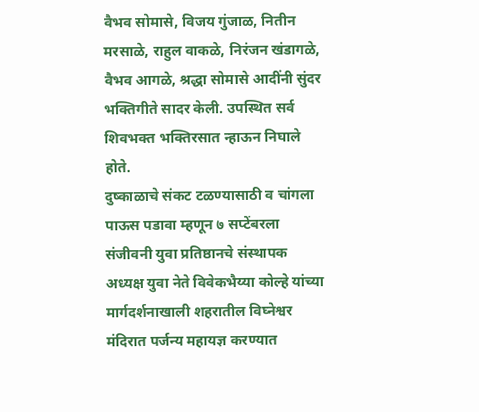वैभव सोमासे, विजय गुंजाळ, नितीन मरसाळे, राहुल वाकळे, निरंजन खंडागळे, वैभव आगळे, श्रद्धा सोमासे आदींनी सुंदर भक्तिगीते सादर केली. उपस्थित सर्व शिवभक्त भक्तिरसात न्हाऊन निघाले होते.
दुष्काळाचे संकट टळण्यासाठी व चांगला पाऊस पडावा म्हणून ७ सप्टेंबरला संजीवनी युवा प्रतिष्ठानचे संस्थापक अध्यक्ष युवा नेते विवेकभैय्या कोल्हे यांच्या मार्गदर्शनाखाली शहरातील विघ्नेश्वर मंदिरात पर्जन्य महायज्ञ करण्यात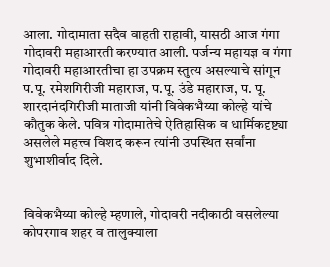आला. गोदामाता सदैव वाहती राहावी, यासठी आज गंगा गोदावरी महाआरती करण्यात आली. पर्जन्य महायज्ञ व गंगा गोदावरी महाआरतीचा हा उपक्रम स्तुत्य असल्याचे सांगून प.पू. रमेशगिरीजी महाराज, प.पू. उंडे महाराज, प. पू. शारदानंदगिरीजी माताजी यांनी विवेकभैय्या कोल्हे यांचे कौतुक केले. पवित्र गोदामातेचे ऐतिहासिक व धार्मिकदृष्ट्या असलेले महत्त्व विशद करून त्यांनी उपस्थित सर्वांना शुभाशीर्वाद दिले.


विवेकभैय्या कोल्हे म्हणाले, गोदावरी नदीकाठी वसलेल्या कोपरगाव शहर व तालुक्याला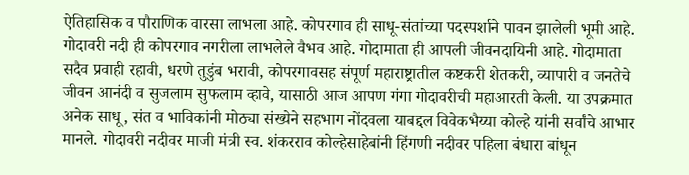ऐतिहासिक व पौराणिक वारसा लाभला आहे. कोपरगाव ही साधू-संतांच्या पदस्पर्शाने पावन झालेली भूमी आहे. गोदावरी नदी ही कोपरगाव नगरीला लाभलेले वैभव आहे. गोदामाता ही आपली जीवनदायिनी आहे. गोदामाता सदैव प्रवाही रहावी, धरणे तुडुंब भरावी, कोपरगावसह संपूर्ण महाराष्ट्रातील कष्टकरी शेतकरी, व्यापारी व जनतेचे जीवन आनंदी व सुजलाम सुफलाम व्हावे, यासाठी आज आपण गंगा गोदावरीची महाआरती केली. या उपक्रमात अनेक साधू, संत व भाविकांनी मोठ्या संख्येने सहभाग नोंदवला याबद्दल विवेकभैय्या कोल्हे यांनी सर्वांचे आभार मानले. गोदावरी नदीवर माजी मंत्री स्व. शंकरराव कोल्हेसाहेबांनी हिंगणी नदीवर पहिला बंधारा बांधून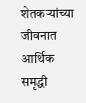शेतकऱ्यांच्या जीवनात आर्थिक समृद्धी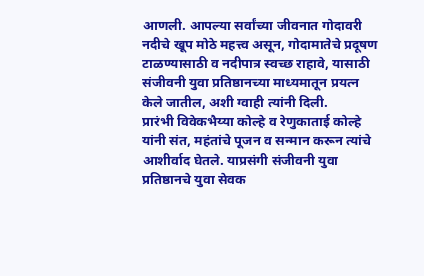आणली. आपल्या सर्वांच्या जीवनात गोदावरी नदीचे खूप मोठे महत्त्व असून, गोदामातेचे प्रदूषण टाळण्यासाठी व नदीपात्र स्वच्छ राहावे, यासाठी संजीवनी युवा प्रतिष्ठानच्या माध्यमातून प्रयत्न केले जातील, अशी ग्वाही त्यांनी दिली.
प्रारंभी विवेकभैय्या कोल्हे व रेणुकाताई कोल्हे यांनी संत, महंतांचे पूजन व सन्मान करून त्यांचे आशीर्वाद घेतले. याप्रसंगी संजीवनी युवा प्रतिष्ठानचे युवा सेवक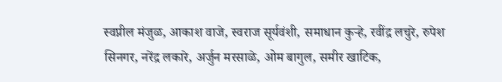स्वप्नील मंजुळ, आकाश वाजे, स्वराज सूर्यवंशी, समाधान कुऱ्हे, रवींद्र लचुरे, रुपेश सिनगर, नरेंद्र लकारे, अर्जुन मरसाळे, ओम बागुल, समीर खाटिक,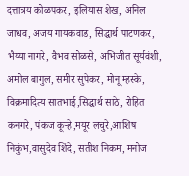दत्तात्रय कोळपकर, इलियास शेख, अनिल जाधव, अजय गायकवाड, सिद्धार्थ पाटणकर, भैय्या नागरे, वैभव सोळसे, अभिजीत सूर्यवंशी, अमोल बागुल, समीर सुपेकर, मोनू म्हस्के, विक्रमादित्य सातभाई,सिद्धार्थ साठे, रोहित कनगरे‌, पंकज कूऱ्हे,मयूर लचुरे,आशिष निकुंभ,वासुदेव शिंदे, सतीश निकम, मनोज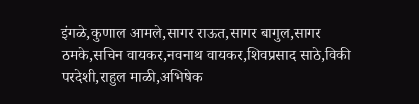इंगळे,कुणाल आमले,सागर राऊत,सागर बागुल,सागर ठमके,सचिन वायकर,नवनाथ वायकर,शिवप्रसाद साठे,विकी परदेशी,राहुल माळी,अभिषेक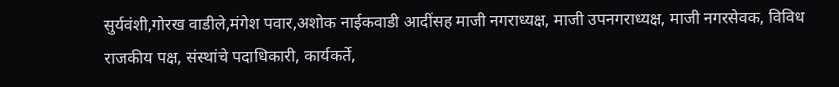सुर्यवंशी,गोरख वाडीले,मंगेश पवार,अशोक नाईकवाडी आदींसह माजी नगराध्यक्ष, माजी उपनगराध्यक्ष, माजी नगरसेवक, विविध राजकीय पक्ष, संस्थांचे पदाधिकारी, कार्यकर्ते,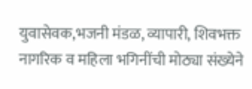युवासेवक,भजनी मंडळ, व्यापारी, शिवभक्त नागरिक व महिला भगिनींची मोठ्या संख्येने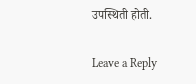उपस्थिती होती.

Leave a Reply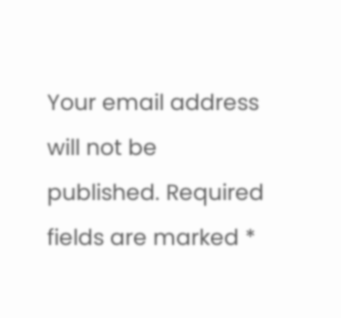Your email address will not be published. Required fields are marked *